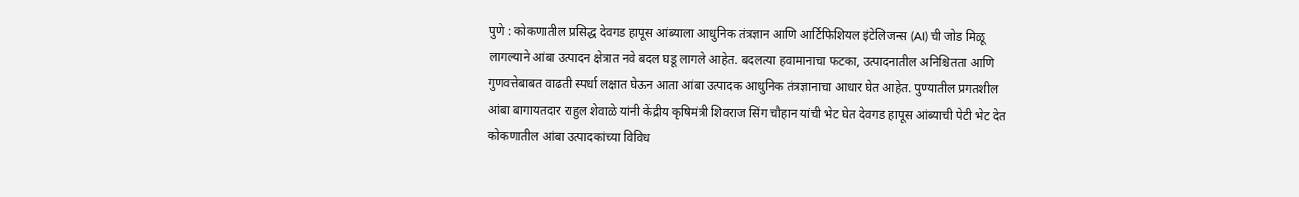पुणे : कोकणातील प्रसिद्ध देवगड हापूस आंब्याला आधुनिक तंत्रज्ञान आणि आर्टिफिशियल इंटेलिजन्स (AI) ची जोड मिळू लागल्याने आंबा उत्पादन क्षेत्रात नवे बदल घडू लागले आहेत. बदलत्या हवामानाचा फटका, उत्पादनातील अनिश्चितता आणि गुणवत्तेबाबत वाढती स्पर्धा लक्षात घेऊन आता आंबा उत्पादक आधुनिक तंत्रज्ञानाचा आधार घेत आहेत. पुण्यातील प्रगतशील आंबा बागायतदार राहुल शेवाळे यांनी केंद्रीय कृषिमंत्री शिवराज सिंग चौहान यांची भेट घेत देवगड हापूस आंब्याची पेटी भेट देत कोकणातील आंबा उत्पादकांच्या विविध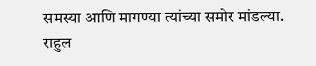समस्या आणि मागण्या त्यांच्या समोर मांडल्या.
राहुल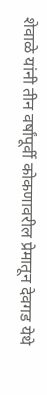शेवाळे यांनी तीन वर्षांपूर्वी कोकणावरील प्रेमातून देवगड येथे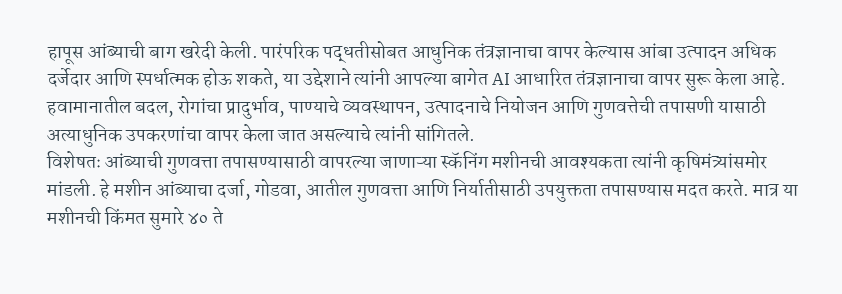हापूस आंब्याची बाग खरेदी केली. पारंपरिक पद्धतीसोबत आधुनिक तंत्रज्ञानाचा वापर केल्यास आंबा उत्पादन अधिक दर्जेदार आणि स्पर्धात्मक होऊ शकते, या उद्देशाने त्यांनी आपल्या बागेत AI आधारित तंत्रज्ञानाचा वापर सुरू केला आहे. हवामानातील बदल, रोगांचा प्रादुर्भाव, पाण्याचे व्यवस्थापन, उत्पादनाचे नियोजन आणि गुणवत्तेची तपासणी यासाठी अत्याधुनिक उपकरणांचा वापर केला जात असल्याचे त्यांनी सांगितले.
विशेषतः आंब्याची गुणवत्ता तपासण्यासाठी वापरल्या जाणाऱ्या स्कॅनिंग मशीनची आवश्यकता त्यांनी कृषिमंत्र्यांसमोर मांडली. हे मशीन आंब्याचा दर्जा, गोडवा, आतील गुणवत्ता आणि निर्यातीसाठी उपयुक्तता तपासण्यास मदत करते. मात्र या मशीनची किंमत सुमारे ४० ते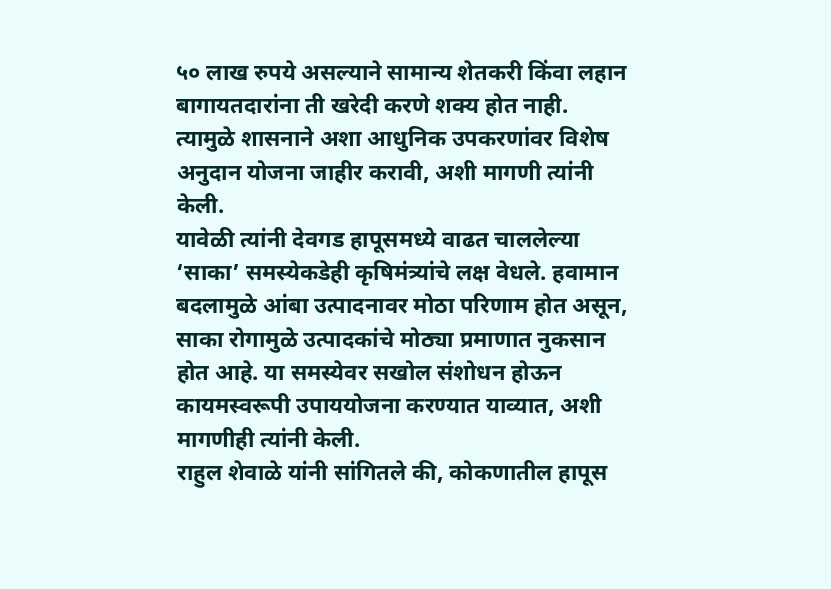५० लाख रुपये असल्याने सामान्य शेतकरी किंवा लहान बागायतदारांना ती खरेदी करणे शक्य होत नाही. त्यामुळे शासनाने अशा आधुनिक उपकरणांवर विशेष अनुदान योजना जाहीर करावी, अशी मागणी त्यांनी केली.
यावेळी त्यांनी देवगड हापूसमध्ये वाढत चाललेल्या ‘साका’ समस्येकडेही कृषिमंत्र्यांचे लक्ष वेधले. हवामान बदलामुळे आंबा उत्पादनावर मोठा परिणाम होत असून, साका रोगामुळे उत्पादकांचे मोठ्या प्रमाणात नुकसान होत आहे. या समस्येवर सखोल संशोधन होऊन कायमस्वरूपी उपाययोजना करण्यात याव्यात, अशी मागणीही त्यांनी केली.
राहुल शेवाळे यांनी सांगितले की, कोकणातील हापूस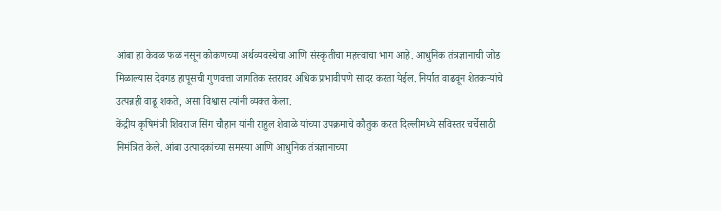आंबा हा केवळ फळ नसून कोकणच्या अर्थव्यवस्थेचा आणि संस्कृतीचा महत्त्वाचा भाग आहे. आधुनिक तंत्रज्ञानाची जोड मिळाल्यास देवगड हापूसची गुणवत्ता जागतिक स्तरावर अधिक प्रभावीपणे सादर करता येईल. निर्यात वाढवून शेतकऱ्यांचे उत्पन्नही वाढू शकते, असा विश्वास त्यांनी व्यक्त केला.
केंद्रीय कृषिमंत्री शिवराज सिंग चौहान यांनी राहुल शेवाळे यांच्या उपक्रमाचे कौतुक करत दिल्लीमध्ये सविस्तर चर्चेसाठी निमंत्रित केले. आंबा उत्पादकांच्या समस्या आणि आधुनिक तंत्रज्ञानाच्या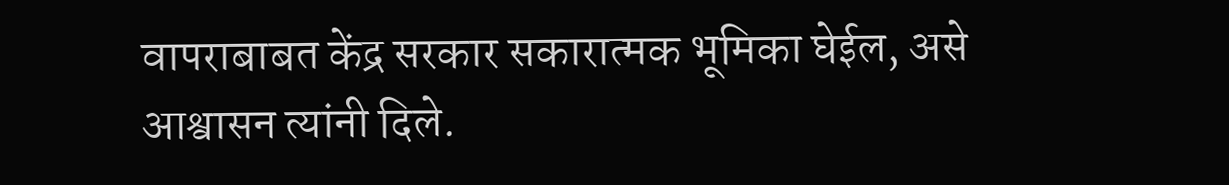वापराबाबत केंद्र सरकार सकारात्मक भूमिका घेईल, असे आश्वासन त्यांनी दिले.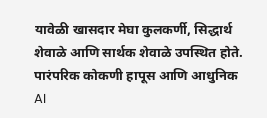यावेळी खासदार मेघा कुलकर्णी, सिद्धार्थ शेवाळे आणि सार्थक शेवाळे उपस्थित होते.
पारंपरिक कोकणी हापूस आणि आधुनिक AI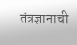तंत्रज्ञानाची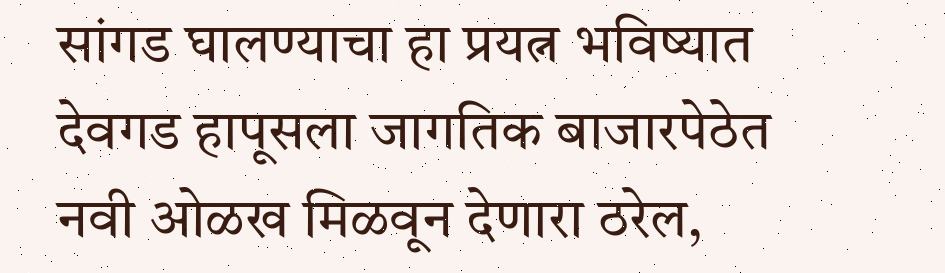सांगड घालण्याचा हा प्रयत्न भविष्यात देवगड हापूसला जागतिक बाजारपेठेत नवी ओळख मिळवून देणारा ठरेल,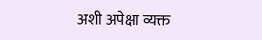अशी अपेक्षा व्यक्त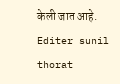केली जात आहे.
Editer sunil thorat